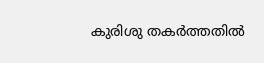കുരിശു തകർത്തതിൽ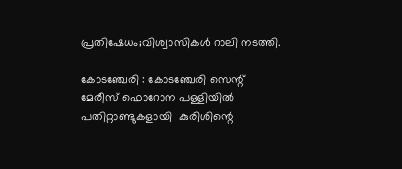പ്രതിഷേധം;വിശ്വാസികൾ റാലി നടത്തി.

കോടഞ്ചേരി : കോടഞ്ചേരി സെന്റ് മേരീസ് ഫൊറോന പള്ളിയിൽ പതിറ്റാണ്ടുകളായി  കുരിശിന്റെ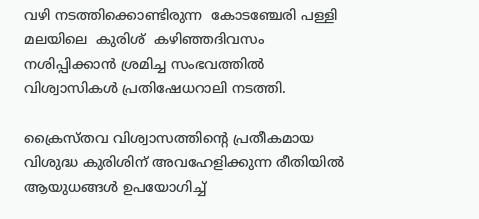വഴി നടത്തിക്കൊണ്ടിരുന്ന  കോടഞ്ചേരി പള്ളി മലയിലെ  കുരിശ്  കഴിഞ്ഞദിവസം  നശിപ്പിക്കാൻ ശ്രമിച്ച സംഭവത്തിൽ വിശ്വാസികൾ പ്രതിഷേധറാലി നടത്തി.

ക്രൈസ്തവ വിശ്വാസത്തിന്റെ പ്രതീകമായ വിശുദ്ധ കുരിശിന് അവഹേളിക്കുന്ന രീതിയിൽ ആയുധങ്ങൾ ഉപയോഗിച്ച്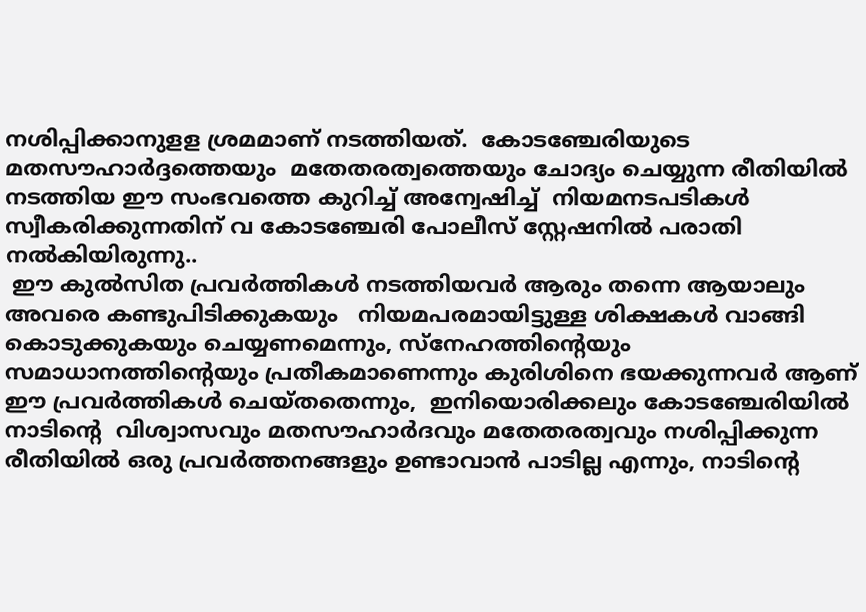നശിപ്പിക്കാനുളള ശ്രമമാണ് നടത്തിയത്.  കോടഞ്ചേരിയുടെ  മതസൗഹാർദ്ദത്തെയും  മതേതരത്വത്തെയും ചോദ്യം ചെയ്യുന്ന രീതിയിൽ  നടത്തിയ ഈ സംഭവത്തെ കുറിച്ച് അന്വേഷിച്ച്  നിയമനടപടികൾ സ്വീകരിക്കുന്നതിന് വ കോടഞ്ചേരി പോലീസ് സ്റ്റേഷനിൽ പരാതി നൽകിയിരുന്നു..
 ഈ കുൽസിത പ്രവർത്തികൾ നടത്തിയവർ ആരും തന്നെ ആയാലും  അവരെ കണ്ടുപിടിക്കുകയും   നിയമപരമായിട്ടുള്ള ശിക്ഷകൾ വാങ്ങി കൊടുക്കുകയും ചെയ്യണമെന്നും, സ്നേഹത്തിന്റെയും സമാധാനത്തിന്റെയും പ്രതീകമാണെന്നും കുരിശിനെ ഭയക്കുന്നവർ ആണ് ഈ പ്രവർത്തികൾ ചെയ്തതെന്നും,  ഇനിയൊരിക്കലും കോടഞ്ചേരിയിൽ   നാടിന്റെ  വിശ്വാസവും മതസൗഹാർദവും മതേതരത്വവും നശിപ്പിക്കുന്ന രീതിയിൽ ഒരു പ്രവർത്തനങ്ങളും ഉണ്ടാവാൻ പാടില്ല എന്നും, നാടിന്റെ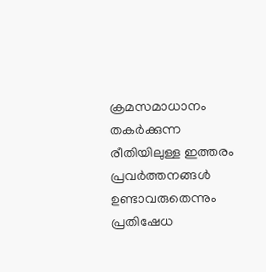ക്രമസമാധാനം തകർക്കുന്ന രീതിയിലുള്ള ഇത്തരം പ്രവർത്തനങ്ങൾ ഉണ്ടാവരുതെന്നും പ്രതിഷേധ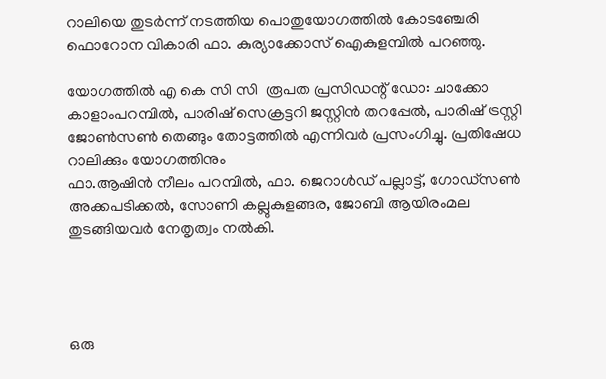റാലിയെ തുടർന്ന് നടത്തിയ പൊതുയോഗത്തിൽ കോടഞ്ചേരി ഫൊറോന വികാരി ഫാ. കുര്യാക്കോസ് ഐകുളമ്പിൽ പറഞ്ഞു.

യോഗത്തിൽ എ കെ സി സി  രൂപത പ്രസിഡന്റ്‌ ഡോ: ചാക്കോ കാളാംപറമ്പിൽ, പാരിഷ് സെക്രട്ടറി ജസ്റ്റിൻ തറപ്പേൽ, പാരിഷ് ട്രസ്റ്റി ജോൺസൺ തെങ്ങും തോട്ടത്തിൽ എന്നിവർ പ്രസംഗിച്ചു. പ്രതിഷേധ റാലിക്കും യോഗത്തിനും
ഫാ.ആഷിൻ നീലം പറമ്പിൽ, ഫാ. ജെറാൾഡ് പല്ലാട്ട്, ഗോഡ്സൺ അക്കപടിക്കൽ, സോണി കല്ലുകുളങ്ങര, ജോബി ആയിരംമല  തുടങ്ങിയവർ നേതൃത്വം നൽകി.




ഒരു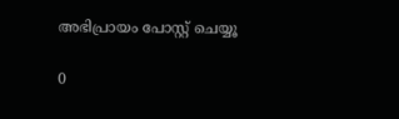അഭിപ്രായം പോസ്റ്റ് ചെയ്യൂ

0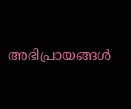അഭിപ്രായങ്ങള്‍